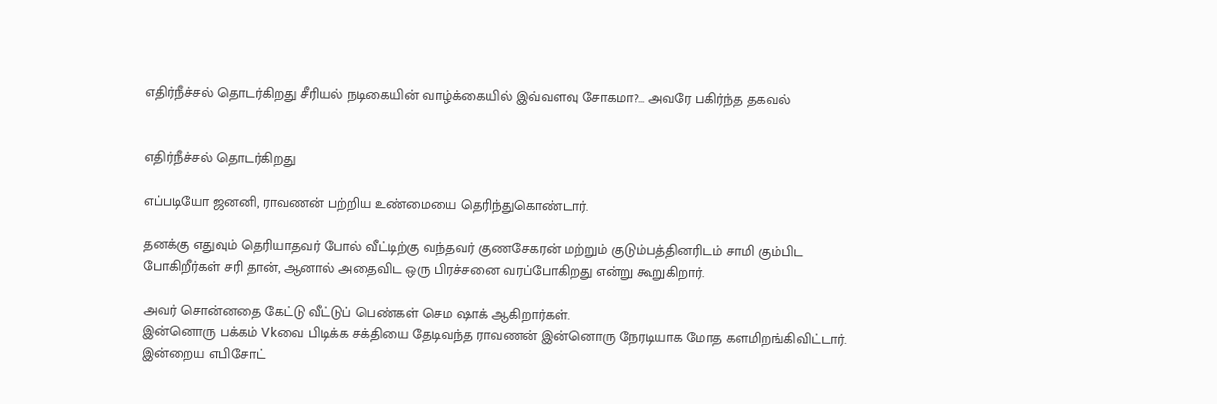எதிர்நீச்சல் தொடர்கிறது சீரியல் நடிகையின் வாழ்க்கையில் இவ்வளவு சோகமா?… அவரே பகிர்ந்த தகவல்


எதிர்நீச்சல் தொடர்கிறது

எப்படியோ ஜனனி, ராவணன் பற்றிய உண்மையை தெரிந்துகொண்டார்.

தனக்கு எதுவும் தெரியாதவர் போல் வீட்டிற்கு வந்தவர் குணசேகரன் மற்றும் குடும்பத்தினரிடம் சாமி கும்பிட போகிறீர்கள் சரி தான், ஆனால் அதைவிட ஒரு பிரச்சனை வரப்போகிறது என்று கூறுகிறார்.

அவர் சொன்னதை கேட்டு வீட்டுப் பெண்கள் செம ஷாக் ஆகிறார்கள்.
இன்னொரு பக்கம் Vkவை பிடிக்க சக்தியை தேடிவந்த ராவணன் இன்னொரு நேரடியாக மோத களமிறங்கிவிட்டார். இன்றைய எபிசோட்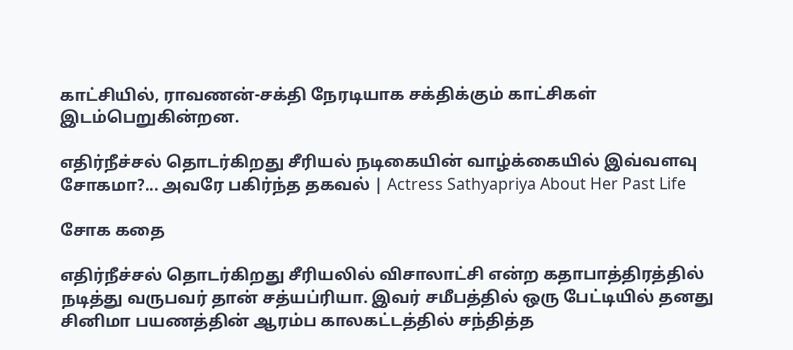காட்சியில், ராவணன்-சக்தி நேரடியாக சக்திக்கும் காட்சிகள் இடம்பெறுகின்றன.

எதிர்நீச்சல் தொடர்கிறது சீரியல் நடிகையின் வாழ்க்கையில் இவ்வளவு சோகமா?... அவரே பகிர்ந்த தகவல் | Actress Sathyapriya About Her Past Life

சோக கதை

எதிர்நீச்சல் தொடர்கிறது சீரியலில் விசாலாட்சி என்ற கதாபாத்திரத்தில் நடித்து வருபவர் தான் சத்யப்ரியா. இவர் சமீபத்தில் ஒரு பேட்டியில் தனது சினிமா பயணத்தின் ஆரம்ப காலகட்டத்தில் சந்தித்த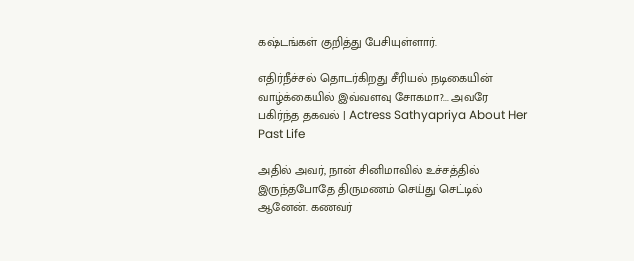கஷ்டங்கள் குறித்து பேசியுள்ளார்.

எதிர்நீச்சல் தொடர்கிறது சீரியல் நடிகையின் வாழ்க்கையில் இவ்வளவு சோகமா?... அவரே பகிர்ந்த தகவல் | Actress Sathyapriya About Her Past Life

அதில் அவர், நான் சினிமாவில் உச்சத்தில் இருந்தபோதே திருமணம் செய்து செட்டில் ஆனேன். கணவர்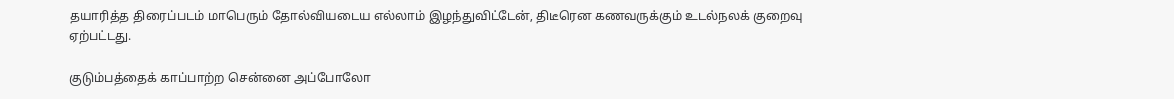தயாரித்த திரைப்படம் மாபெரும் தோல்வியடைய எல்லாம் இழந்துவிட்டேன், திடீரென கணவருக்கும் உடல்நலக் குறைவு ஏற்பட்டது.

குடும்பத்தைக் காப்பாற்ற சென்னை அப்போலோ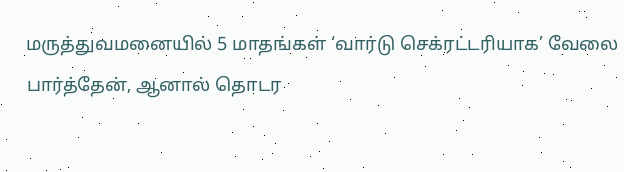மருத்துவமனையில் 5 மாதங்கள் ‘வார்டு செக்ரட்டரியாக’ வேலை பார்த்தேன், ஆனால் தொடர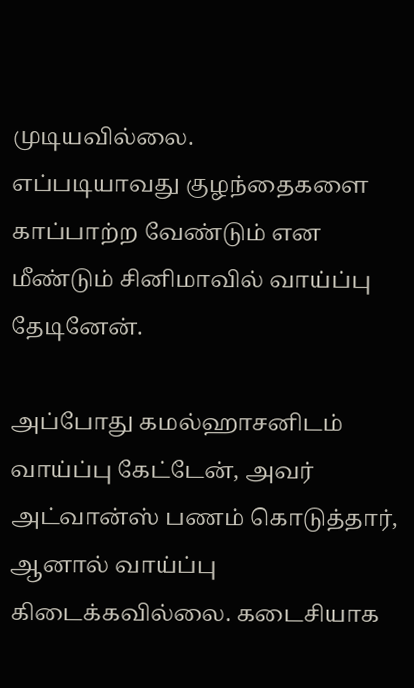முடியவில்லை.
எப்படியாவது குழந்தைகளை காப்பாற்ற வேண்டும் என மீண்டும் சினிமாவில் வாய்ப்பு தேடினேன்.

அப்போது கமல்ஹாசனிடம் வாய்ப்பு கேட்டேன், அவர் அட்வான்ஸ் பணம் கொடுத்தார், ஆனால் வாய்ப்பு கிடைக்கவில்லை. கடைசியாக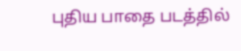புதிய பாதை படத்தில்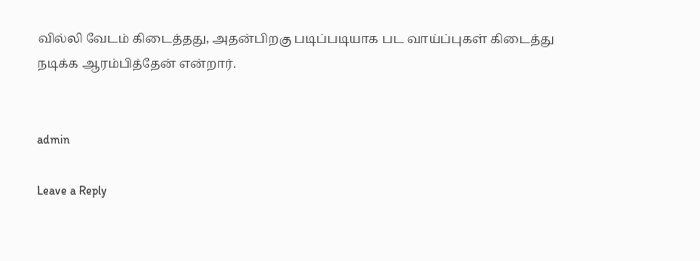வில்லி வேடம் கிடைத்தது, அதன்பிறகு படிப்படியாக பட வாய்ப்புகள் கிடைத்து நடிக்க ஆரம்பித்தேன் என்றார்.


admin

Leave a Reply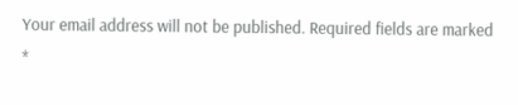Your email address will not be published. Required fields are marked *